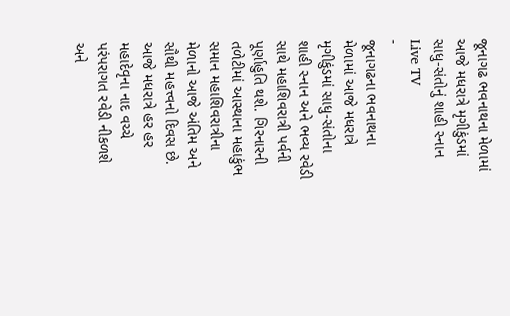જૂનાગઢ ભવનાથના મેળામાં આજે મધરાત્રે મૃગીકુંડમાં સાધુ-સંતોનું શાહી સ્નાન
Live TV
-
જૂનાગઢના ભવનાથના મેળામાં આજે મધરાત્રે મૃગીકુંડમાં સાધુ-સંતોના શાહી સ્નાન અને ભવ્ય રવેડી સાથે મહાશિવરાત્રી પર્વની પૂર્ણાહુતિ થશે. ગિરનારની તળેટીમાં આસ્થાના મહાકુંભ સમાન મહાશિવરાત્રીના મેળાનો આજે અંતિમ અને સૌથી મહત્ત્વનો દિવસ છે. આજે મધરાત્રે હર હર મહાદેવૃના નાદ વચ્ચે પરંપરાગત રવેડી નીકળશે અને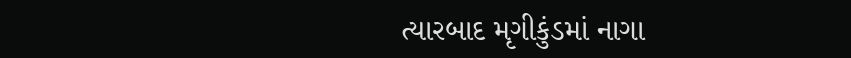ત્યારબાદ મૃગીકુંડમાં નાગા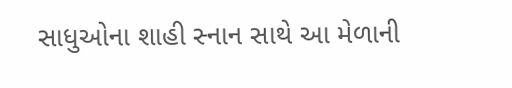સાધુઓના શાહી સ્નાન સાથે આ મેળાની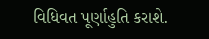વિધિવત પૂર્ણાહુતિ કરાશે.